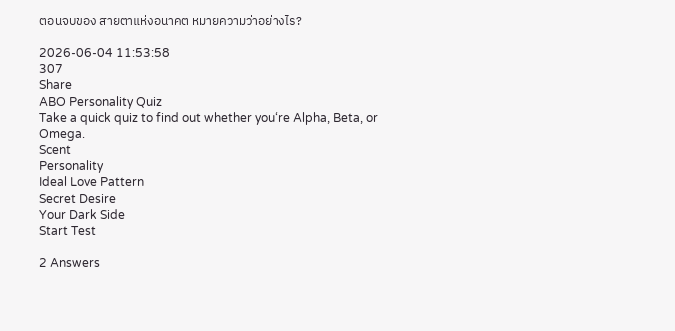ตอนจบของ สายตาแห่งอนาคต หมายความว่าอย่างไร?

2026-06-04 11:53:58
307
Share
ABO Personality Quiz
Take a quick quiz to find out whether you‘re Alpha, Beta, or Omega.
Scent
Personality
Ideal Love Pattern
Secret Desire
Your Dark Side
Start Test

2 Answers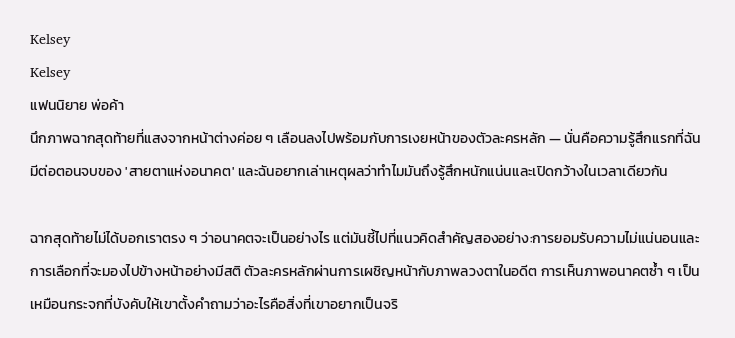Kelsey
Kelsey
แฟนนิยาย พ่อค้า
นึกภาพฉากสุดท้ายที่แสงจากหน้าต่างค่อย ๆ เลือนลงไปพร้อมกับการเงยหน้าของตัวละครหลัก — นั่นคือความรู้สึกแรกที่ฉันมีต่อตอนจบของ 'สายตาแห่งอนาคต' และฉันอยากเล่าเหตุผลว่าทำไมมันถึงรู้สึกหนักแน่นและเปิดกว้างในเวลาเดียวกัน

ฉากสุดท้ายไม่ได้บอกเราตรง ๆ ว่าอนาคตจะเป็นอย่างไร แต่มันชี้ไปที่แนวคิดสำคัญสองอย่าง:การยอมรับความไม่แน่นอนและการเลือกที่จะมองไปข้างหน้าอย่างมีสติ ตัวละครหลักผ่านการเผชิญหน้ากับภาพลวงตาในอดีต การเห็นภาพอนาคตซ้ำ ๆ เป็นเหมือนกระจกที่บังคับให้เขาตั้งคำถามว่าอะไรคือสิ่งที่เขาอยากเป็นจริ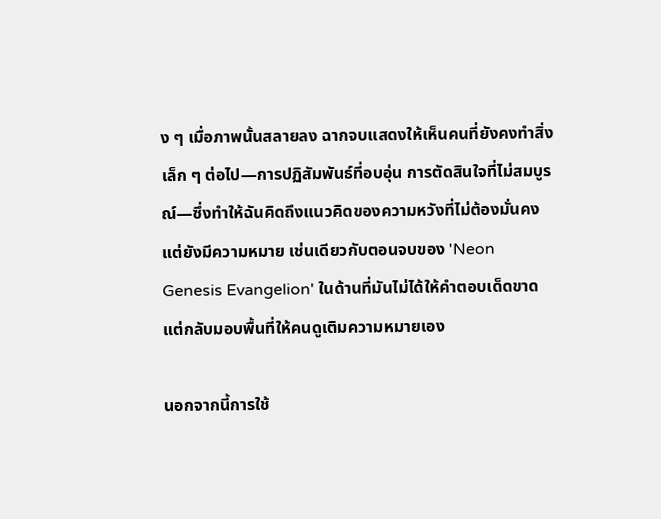ง ๆ เมื่อภาพนั้นสลายลง ฉากจบแสดงให้เห็นคนที่ยังคงทำสิ่งเล็ก ๆ ต่อไป—การปฏิสัมพันธ์ที่อบอุ่น การตัดสินใจที่ไม่สมบูรณ์—ซึ่งทำให้ฉันคิดถึงแนวคิดของความหวังที่ไม่ต้องมั่นคงแต่ยังมีความหมาย เช่นเดียวกับตอนจบของ 'Neon Genesis Evangelion' ในด้านที่มันไม่ได้ให้คำตอบเด็ดขาด แต่กลับมอบพื้นที่ให้คนดูเติมความหมายเอง

นอกจากนี้การใช้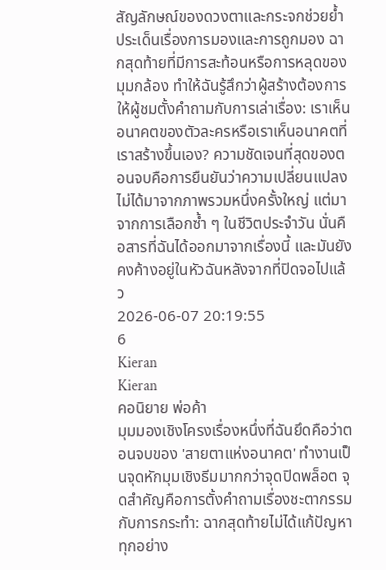สัญลักษณ์ของดวงตาและกระจกช่วยย้ำประเด็นเรื่องการมองและการถูกมอง ฉากสุดท้ายที่มีการสะท้อนหรือการหลุดของมุมกล้อง ทำให้ฉันรู้สึกว่าผู้สร้างต้องการให้ผู้ชมตั้งคำถามกับการเล่าเรื่อง: เราเห็นอนาคตของตัวละครหรือเราเห็นอนาคตที่เราสร้างขึ้นเอง? ความชัดเจนที่สุดของตอนจบคือการยืนยันว่าความเปลี่ยนแปลงไม่ได้มาจากภาพรวมหนึ่งครั้งใหญ่ แต่มาจากการเลือกซ้ำ ๆ ในชีวิตประจำวัน นั่นคือสารที่ฉันได้ออกมาจากเรื่องนี้ และมันยังคงค้างอยู่ในหัวฉันหลังจากที่ปิดจอไปแล้ว
2026-06-07 20:19:55
6
Kieran
Kieran
คอนิยาย พ่อค้า
มุมมองเชิงโครงเรื่องหนึ่งที่ฉันยึดคือว่าตอนจบของ 'สายตาแห่งอนาคต' ทำงานเป็นจุดหักมุมเชิงธีมมากกว่าจุดปิดพล็อต จุดสำคัญคือการตั้งคำถามเรื่องชะตากรรมกับการกระทำ: ฉากสุดท้ายไม่ได้แก้ปัญหาทุกอย่าง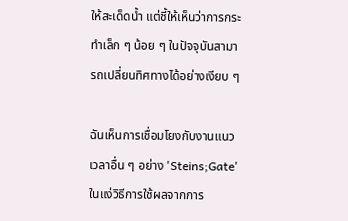ให้สะเด็ดน้ำ แต่ชี้ให้เห็นว่าการกระทำเล็ก ๆ น้อย ๆ ในปัจจุบันสามารถเปลี่ยนทิศทางได้อย่างเงียบ ๆ

ฉันเห็นการเชื่อมโยงกับงานแนวเวลาอื่น ๆ อย่าง 'Steins;Gate' ในแง่วิธีการใช้ผลจากการ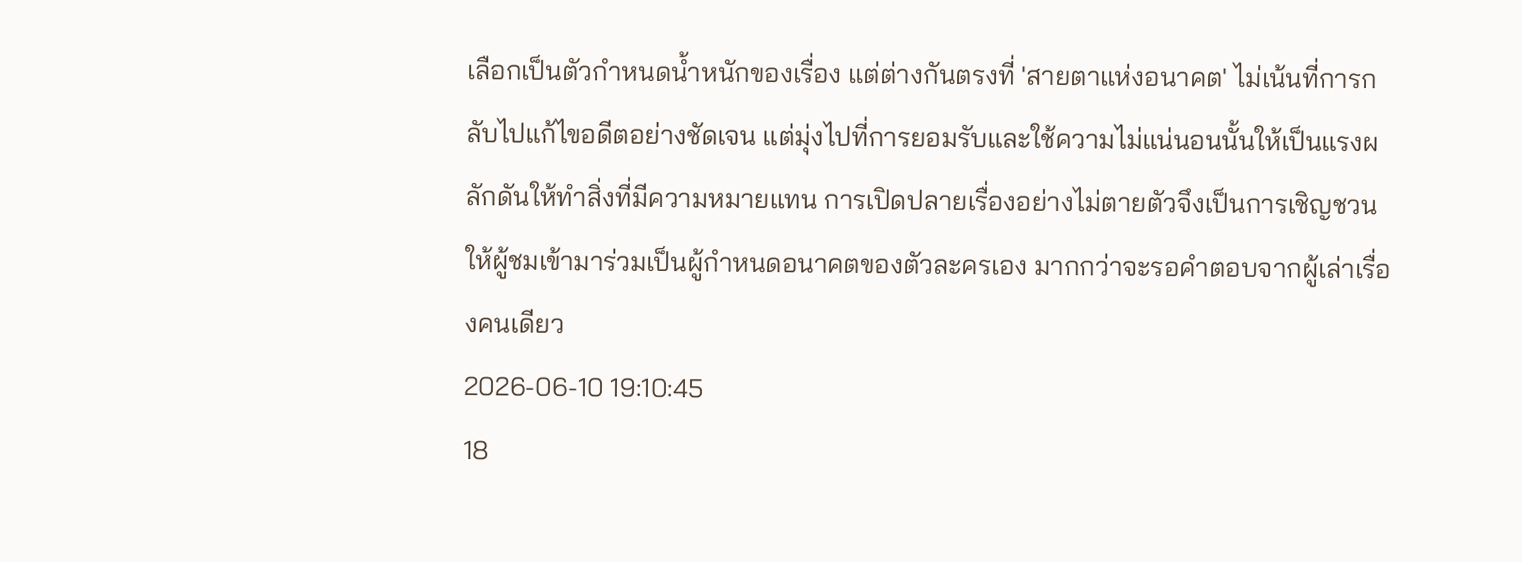เลือกเป็นตัวกำหนดน้ำหนักของเรื่อง แต่ต่างกันตรงที่ 'สายตาแห่งอนาคต' ไม่เน้นที่การกลับไปแก้ไขอดีตอย่างชัดเจน แต่มุ่งไปที่การยอมรับและใช้ความไม่แน่นอนนั้นให้เป็นแรงผลักดันให้ทำสิ่งที่มีความหมายแทน การเปิดปลายเรื่องอย่างไม่ตายตัวจึงเป็นการเชิญชวนให้ผู้ชมเข้ามาร่วมเป็นผู้กำหนดอนาคตของตัวละครเอง มากกว่าจะรอคำตอบจากผู้เล่าเรื่องคนเดียว
2026-06-10 19:10:45
18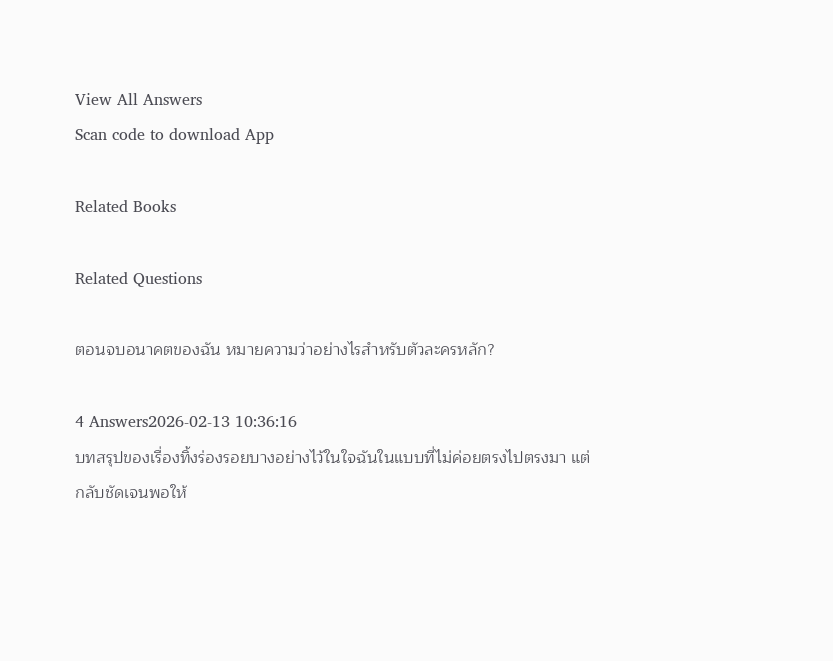View All Answers
Scan code to download App

Related Books

Related Questions

ตอนจบอนาคตของฉัน หมายความว่าอย่างไรสำหรับตัวละครหลัก?

4 Answers2026-02-13 10:36:16
บทสรุปของเรื่องทิ้งร่องรอยบางอย่างไว้ในใจฉันในแบบที่ไม่ค่อยตรงไปตรงมา แต่กลับชัดเจนพอให้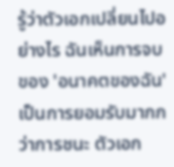รู้ว่าตัวเอกเปลี่ยนไปอย่างไร ฉันเห็นการจบของ 'อนาคตของฉัน' เป็นการยอมรับมากกว่าการชนะ ตัวเอก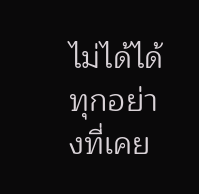ไม่ได้ได้ทุกอย่างที่เคย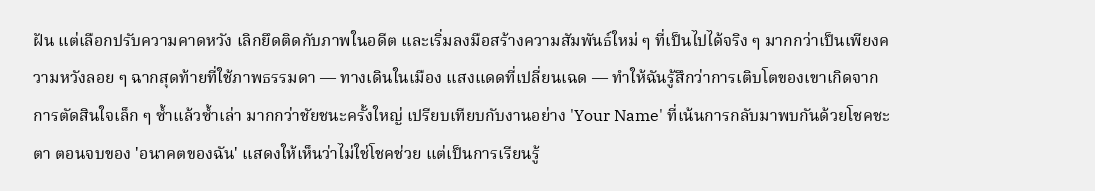ฝัน แต่เลือกปรับความคาดหวัง เลิกยึดติดกับภาพในอดีต และเริ่มลงมือสร้างความสัมพันธ์ใหม่ ๆ ที่เป็นไปได้จริง ๆ มากกว่าเป็นเพียงความหวังลอย ๆ ฉากสุดท้ายที่ใช้ภาพธรรมดา — ทางเดินในเมือง แสงแดดที่เปลี่ยนเฉด — ทำให้ฉันรู้สึกว่าการเติบโตของเขาเกิดจากการตัดสินใจเล็ก ๆ ซ้ำแล้วซ้ำเล่า มากกว่าชัยชนะครั้งใหญ่ เปรียบเทียบกับงานอย่าง 'Your Name' ที่เน้นการกลับมาพบกันด้วยโชคชะตา ตอนจบของ 'อนาคตของฉัน' แสดงให้เห็นว่าไม่ใช่โชคช่วย แต่เป็นการเรียนรู้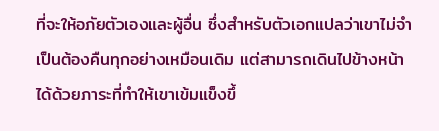ที่จะให้อภัยตัวเองและผู้อื่น ซึ่งสำหรับตัวเอกแปลว่าเขาไม่จำเป็นต้องคืนทุกอย่างเหมือนเดิม แต่สามารถเดินไปข้างหน้าได้ด้วยภาระที่ทำให้เขาเข้มแข็งขึ้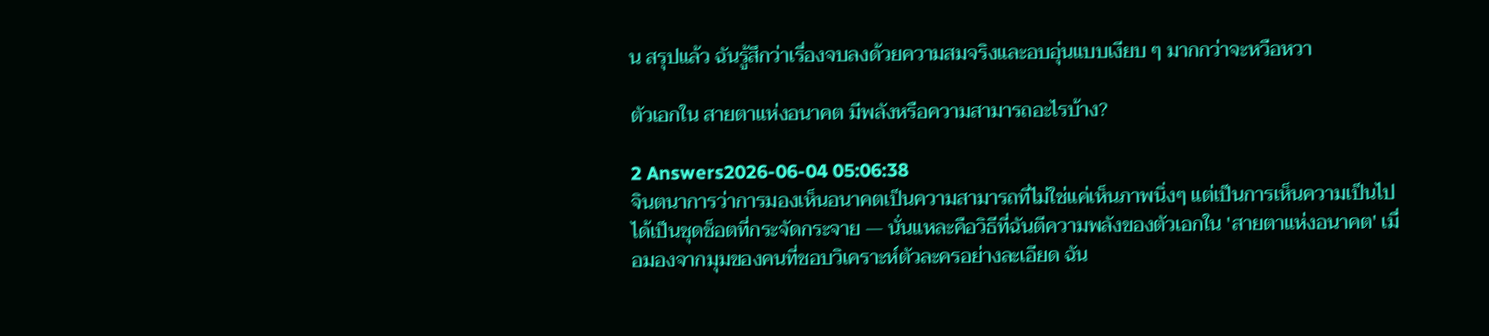น สรุปแล้ว ฉันรู้สึกว่าเรื่องจบลงด้วยความสมจริงและอบอุ่นแบบเงียบ ๆ มากกว่าจะหวือหวา

ตัวเอกใน สายตาแห่งอนาคต มีพลังหรือความสามารถอะไรบ้าง?

2 Answers2026-06-04 05:06:38
จินตนาการว่าการมองเห็นอนาคตเป็นความสามารถที่ไม่ใช่แค่เห็นภาพนิ่งๆ แต่เป็นการเห็นความเป็นไปได้เป็นชุดช็อตที่กระจัดกระจาย — นั่นแหละคือวิธีที่ฉันตีความพลังของตัวเอกใน 'สายตาแห่งอนาคต' เมื่อมองจากมุมของคนที่ชอบวิเคราะห์ตัวละครอย่างละเอียด ฉัน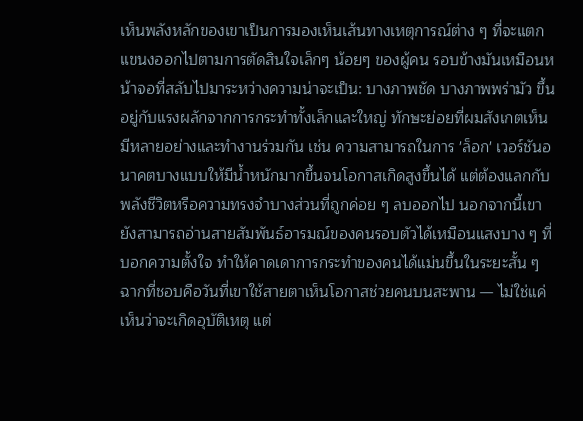เห็นพลังหลักของเขาเป็นการมองเห็นเส้นทางเหตุการณ์ต่าง ๆ ที่จะแตกแขนงออกไปตามการตัดสินใจเล็กๆ น้อยๆ ของผู้คน รอบข้างมันเหมือนหน้าจอที่สลับไปมาระหว่างความน่าจะเป็น: บางภาพชัด บางภาพพร่ามัว ขึ้นอยู่กับแรงผลักจากการกระทำทั้งเล็กและใหญ่ ทักษะย่อยที่ผมสังเกตเห็นมีหลายอย่างและทำงานร่วมกัน เช่น ความสามารถในการ 'ล็อก' เวอร์ชันอนาคตบางแบบให้มีน้ำหนักมากขึ้นจนโอกาสเกิดสูงขึ้นได้ แต่ต้องแลกกับพลังชีวิตหรือความทรงจำบางส่วนที่ถูกค่อย ๆ ลบออกไป นอกจากนี้เขายังสามารถอ่านสายสัมพันธ์อารมณ์ของคนรอบตัวได้เหมือนแสงบาง ๆ ที่บอกความตั้งใจ ทำให้คาดเดาการกระทำของคนได้แม่นขึ้นในระยะสั้น ๆ ฉากที่ชอบคือวันที่เขาใช้สายตาเห็นโอกาสช่วยคนบนสะพาน — ไม่ใช่แค่เห็นว่าจะเกิดอุบัติเหตุ แต่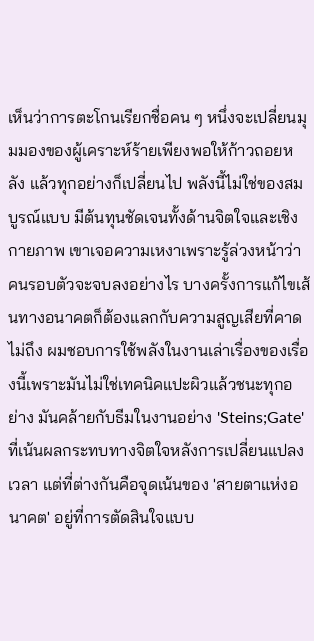เห็นว่าการตะโกนเรียกชื่อคน ๆ หนึ่งจะเปลี่ยนมุมมองของผู้เคราะห์ร้ายเพียงพอให้ก้าวถอยหลัง แล้วทุกอย่างก็เปลี่ยนไป พลังนี้ไม่ใช่ของสมบูรณ์แบบ มีต้นทุนชัดเจนทั้งด้านจิตใจและเชิงกายภาพ เขาเจอความเหงาเพราะรู้ล่วงหน้าว่าคนรอบตัวจะจบลงอย่างไร บางครั้งการแก้ไขเส้นทางอนาคตก็ต้องแลกกับความสูญเสียที่คาดไม่ถึง ผมชอบการใช้พลังในงานเล่าเรื่องของเรื่องนี้เพราะมันไม่ใช่เทคนิคแปะผิวแล้วชนะทุกอย่าง มันคล้ายกับธีมในงานอย่าง 'Steins;Gate' ที่เน้นผลกระทบทางจิตใจหลังการเปลี่ยนแปลงเวลา แต่ที่ต่างกันคือจุดเน้นของ 'สายตาแห่งอนาคต' อยู่ที่การตัดสินใจแบบ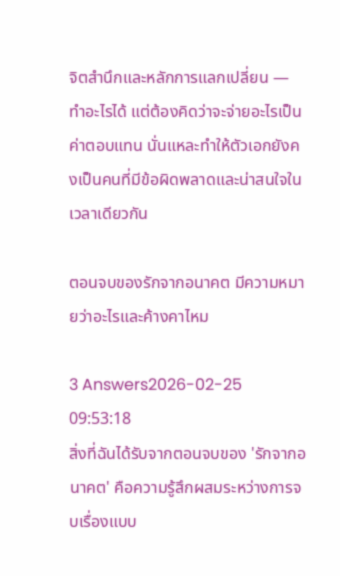จิตสำนึกและหลักการแลกเปลี่ยน — ทำอะไรได้ แต่ต้องคิดว่าจะจ่ายอะไรเป็นค่าตอบแทน นั่นแหละทำให้ตัวเอกยังคงเป็นคนที่มีข้อผิดพลาดและน่าสนใจในเวลาเดียวกัน

ตอนจบของรักจากอนาคต มีความหมายว่าอะไรและค้างคาไหม

3 Answers2026-02-25 09:53:18
สิ่งที่ฉันได้รับจากตอนจบของ 'รักจากอนาคต' คือความรู้สึกผสมระหว่างการจบเรื่องแบบ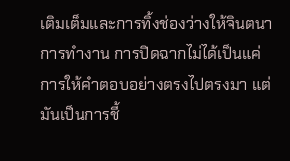เติมเต็มและการทิ้งช่องว่างให้จินตนาการทำงาน การปิดฉากไม่ได้เป็นแค่การให้คำตอบอย่างตรงไปตรงมา แต่มันเป็นการชี้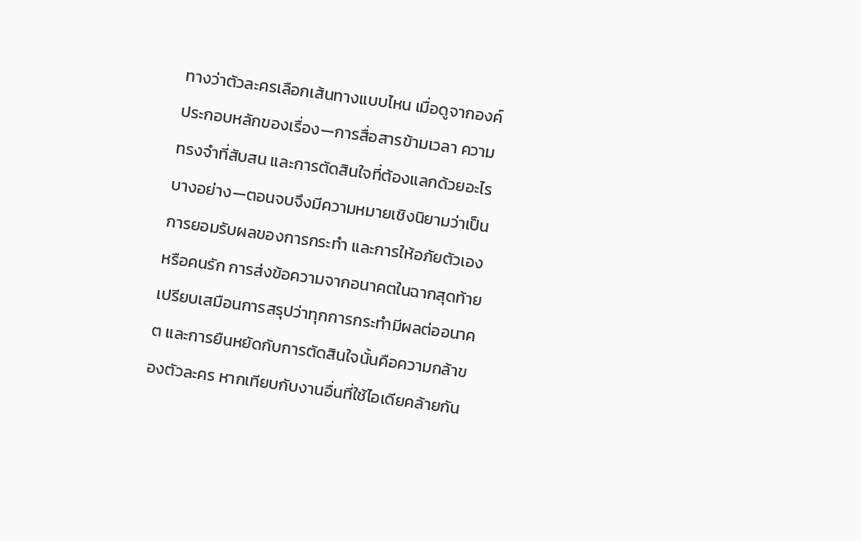ทางว่าตัวละครเลือกเส้นทางแบบไหน เมื่อดูจากองค์ประกอบหลักของเรื่อง—การสื่อสารข้ามเวลา ความทรงจำที่สับสน และการตัดสินใจที่ต้องแลกด้วยอะไรบางอย่าง—ตอนจบจึงมีความหมายเชิงนิยามว่าเป็นการยอมรับผลของการกระทำ และการให้อภัยตัวเองหรือคนรัก การส่งข้อความจากอนาคตในฉากสุดท้ายเปรียบเสมือนการสรุปว่าทุกการกระทำมีผลต่ออนาคต และการยืนหยัดกับการตัดสินใจนั้นคือความกล้าของตัวละคร หากเทียบกับงานอื่นที่ใช้ไอเดียคล้ายกัน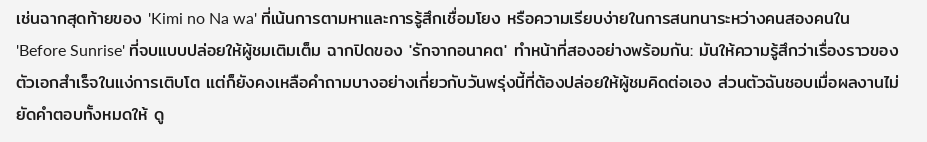เช่นฉากสุดท้ายของ 'Kimi no Na wa' ที่เน้นการตามหาและการรู้สึกเชื่อมโยง หรือความเรียบง่ายในการสนทนาระหว่างคนสองคนใน 'Before Sunrise' ที่จบแบบปล่อยให้ผู้ชมเติมเต็ม ฉากปิดของ 'รักจากอนาคต' ทำหน้าที่สองอย่างพร้อมกัน: มันให้ความรู้สึกว่าเรื่องราวของตัวเอกสำเร็จในแง่การเติบโต แต่ก็ยังคงเหลือคำถามบางอย่างเกี่ยวกับวันพรุ่งนี้ที่ต้องปล่อยให้ผู้ชมคิดต่อเอง ส่วนตัวฉันชอบเมื่อผลงานไม่ยัดคำตอบทั้งหมดให้ ดู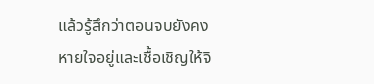แล้วรู้สึกว่าตอนจบยังคงหายใจอยู่และเชื้อเชิญให้จิ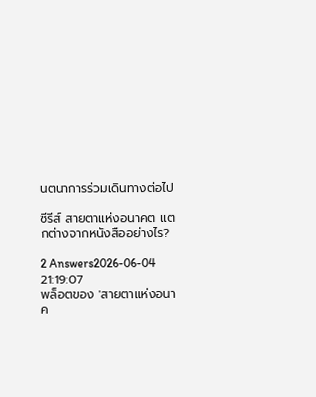นตนาการร่วมเดินทางต่อไป

ซีรีส์ สายตาแห่งอนาคต แตกต่างจากหนังสืออย่างไร?

2 Answers2026-06-04 21:19:07
พล็อตของ 'สายตาแห่งอนาค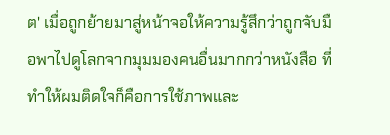ต' เมื่อถูกย้ายมาสู่หน้าจอให้ความรู้สึกว่าถูกจับมือพาไปดูโลกจากมุมมองคนอื่นมากกว่าหนังสือ ที่ทำให้ผมติดใจก็คือการใช้ภาพและ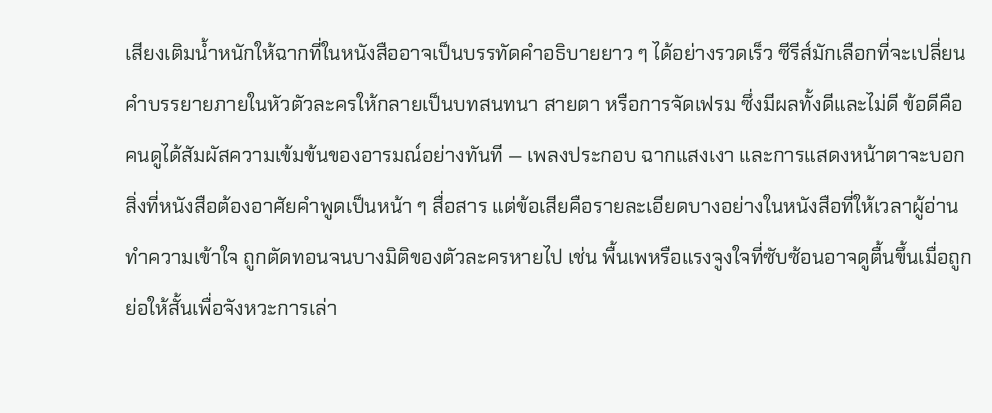เสียงเติมน้ำหนักให้ฉากที่ในหนังสืออาจเป็นบรรทัดคำอธิบายยาว ๆ ได้อย่างรวดเร็ว ซีรีส์มักเลือกที่จะเปลี่ยนคำบรรยายภายในหัวตัวละครให้กลายเป็นบทสนทนา สายตา หรือการจัดเฟรม ซึ่งมีผลทั้งดีและไม่ดี ข้อดีคือคนดูได้สัมผัสความเข้มข้นของอารมณ์อย่างทันที — เพลงประกอบ ฉากแสงเงา และการแสดงหน้าตาจะบอกสิ่งที่หนังสือต้องอาศัยคำพูดเป็นหน้า ๆ สื่อสาร แต่ข้อเสียคือรายละเอียดบางอย่างในหนังสือที่ให้เวลาผู้อ่านทำความเข้าใจ ถูกตัดทอนจนบางมิติของตัวละครหายไป เช่น พื้นเพหรือแรงจูงใจที่ซับซ้อนอาจดูตื้นขึ้นเมื่อถูกย่อให้สั้นเพื่อจังหวะการเล่า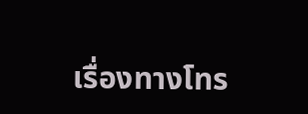เรื่องทางโทร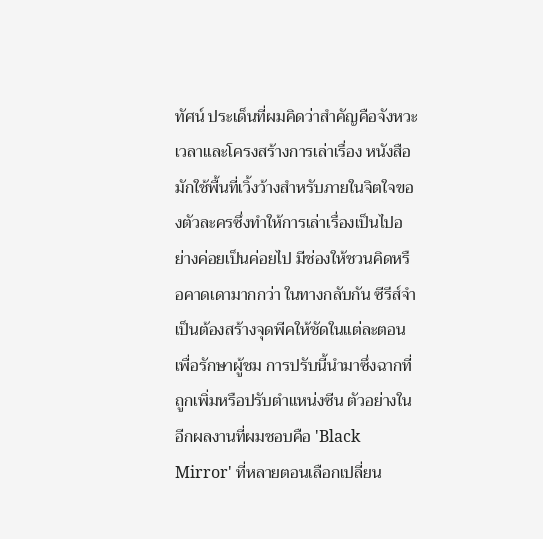ทัศน์ ประเด็นที่ผมคิดว่าสำคัญคือจังหวะเวลาและโครงสร้างการเล่าเรื่อง หนังสือมักใช้พื้นที่เวิ้งว้างสำหรับภายในจิตใจของตัวละครซึ่งทำให้การเล่าเรื่องเป็นไปอย่างค่อยเป็นค่อยไป มีช่องให้ชวนคิดหรือคาดเดามากกว่า ในทางกลับกัน ซีรีส์จำเป็นต้องสร้างจุดพีคให้ชัดในแต่ละตอนเพื่อรักษาผู้ชม การปรับนี้นำมาซึ่งฉากที่ถูกเพิ่มหรือปรับตำแหน่งซีน ตัวอย่างในอีกผลงานที่ผมชอบคือ 'Black Mirror' ที่หลายตอนเลือกเปลี่ยน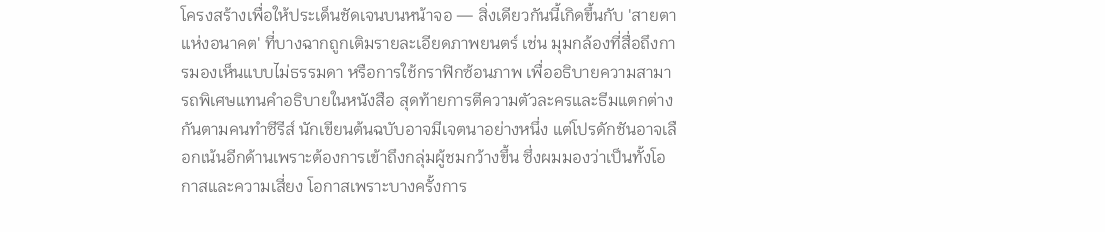โครงสร้างเพื่อให้ประเด็นชัดเจนบนหน้าจอ — สิ่งเดียวกันนี้เกิดขึ้นกับ 'สายตาแห่งอนาคต' ที่บางฉากถูกเติมรายละเอียดภาพยนตร์ เช่น มุมกล้องที่สื่อถึงการมองเห็นแบบไม่ธรรมดา หรือการใช้กราฟิกซ้อนภาพ เพื่ออธิบายความสามารถพิเศษแทนคำอธิบายในหนังสือ สุดท้ายการตีความตัวละครและธีมแตกต่างกันตามคนทำซีรีส์ นักเขียนต้นฉบับอาจมีเจตนาอย่างหนึ่ง แต่โปรดักชันอาจเลือกเน้นอีกด้านเพราะต้องการเข้าถึงกลุ่มผู้ชมกว้างขึ้น ซึ่งผมมองว่าเป็นทั้งโอกาสและความเสี่ยง โอกาสเพราะบางครั้งการ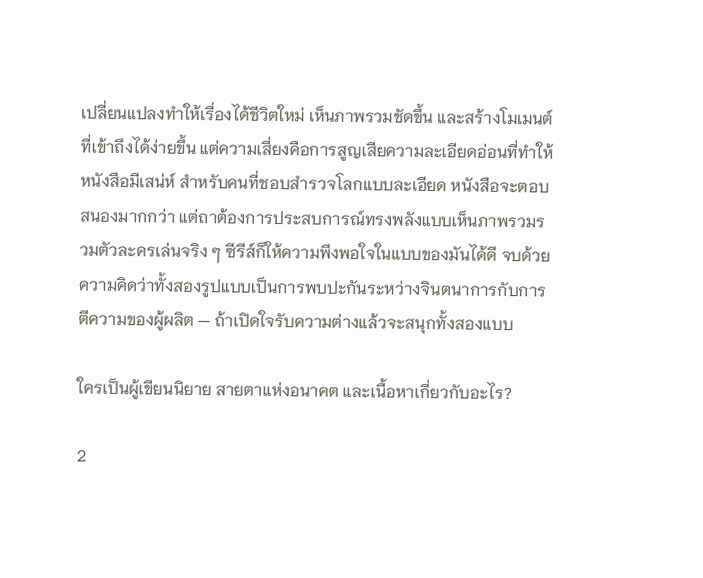เปลี่ยนแปลงทำให้เรื่องได้ชีวิตใหม่ เห็นภาพรวมชัดขึ้น และสร้างโมเมนต์ที่เข้าถึงได้ง่ายขึ้น แต่ความเสี่ยงคือการสูญเสียความละเอียดอ่อนที่ทำให้หนังสือมีเสน่ห์ สำหรับคนที่ชอบสำรวจโลกแบบละเอียด หนังสือจะตอบสนองมากกว่า แต่ถาต้องการประสบการณ์ทรงพลังแบบเห็นภาพรวมรวมตัวละครเล่นจริง ๆ ซีรีส์ก็ให้ความพึงพอใจในแบบของมันได้ดี จบด้วยความคิดว่าทั้งสองรูปแบบเป็นการพบปะกันระหว่างจินตนาการกับการตีความของผู้ผลิต — ถ้าเปิดใจรับความต่างแล้วจะสนุกทั้งสองแบบ

ใครเป็นผู้เขียนนิยาย สายตาแห่งอนาคต และเนื้อหาเกี่ยวกับอะไร?

2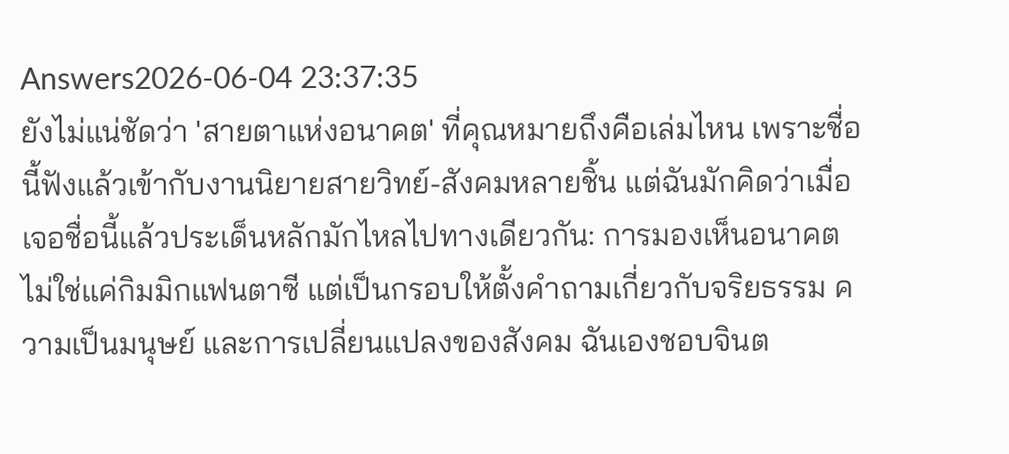Answers2026-06-04 23:37:35
ยังไม่แน่ชัดว่า 'สายตาแห่งอนาคต' ที่คุณหมายถึงคือเล่มไหน เพราะชื่อนี้ฟังแล้วเข้ากับงานนิยายสายวิทย์-สังคมหลายชิ้น แต่ฉันมักคิดว่าเมื่อเจอชื่อนี้แล้วประเด็นหลักมักไหลไปทางเดียวกัน: การมองเห็นอนาคตไม่ใช่แค่กิมมิกแฟนตาซี แต่เป็นกรอบให้ตั้งคำถามเกี่ยวกับจริยธรรม ความเป็นมนุษย์ และการเปลี่ยนแปลงของสังคม ฉันเองชอบจินต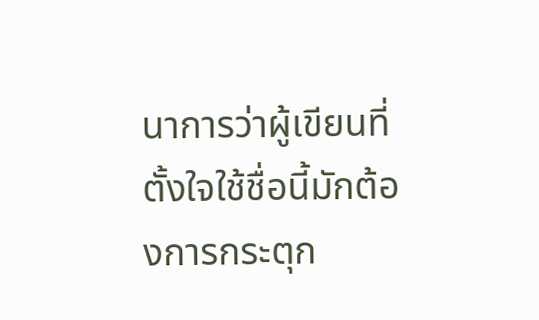นาการว่าผู้เขียนที่ตั้งใจใช้ชื่อนี้มักต้องการกระตุก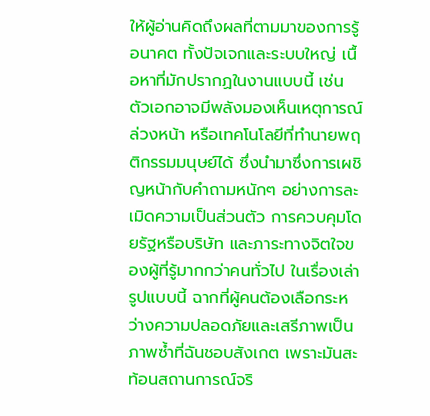ให้ผู้อ่านคิดถึงผลที่ตามมาของการรู้อนาคต ทั้งปัจเจกและระบบใหญ่ เนื้อหาที่มักปรากฏในงานแบบนี้ เช่น ตัวเอกอาจมีพลังมองเห็นเหตุการณ์ล่วงหน้า หรือเทคโนโลยีที่ทำนายพฤติกรรมมนุษย์ได้ ซึ่งนำมาซึ่งการเผชิญหน้ากับคำถามหนักๆ อย่างการละเมิดความเป็นส่วนตัว การควบคุมโดยรัฐหรือบริษัท และภาระทางจิตใจของผู้ที่รู้มากกว่าคนทั่วไป ในเรื่องเล่ารูปแบบนี้ ฉากที่ผู้คนต้องเลือกระหว่างความปลอดภัยและเสรีภาพเป็นภาพซ้ำที่ฉันชอบสังเกต เพราะมันสะท้อนสถานการณ์จริ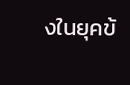งในยุคข้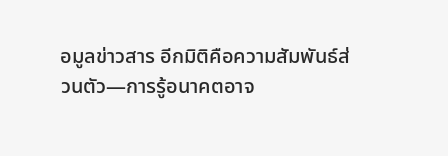อมูลข่าวสาร อีกมิติคือความสัมพันธ์ส่วนตัว—การรู้อนาคตอาจ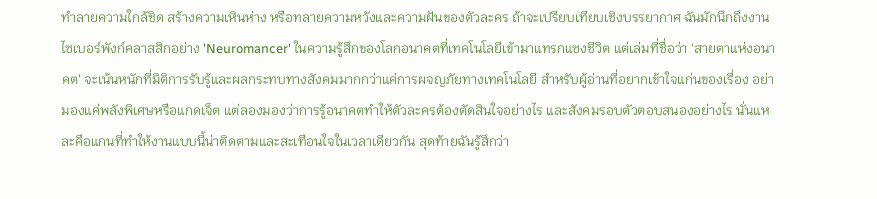ทำลายความใกล้ชิด สร้างความเหินห่าง หรือทลายความหวังและความฝันของตัวละคร ถ้าจะเปรียบเทียบเชิงบรรยากาศ ฉันมักนึกถึงงานไซเบอร์พังก์คลาสสิกอย่าง 'Neuromancer' ในความรู้สึกของโลกอนาคตที่เทคโนโลยีเข้ามาแทรกแซงชีวิต แต่เล่มที่ชื่อว่า 'สายตาแห่งอนาคต' จะเน้นหนักที่มิติการรับรู้และผลกระทบทางสังคมมากกว่าแค่การผจญภัยทางเทคโนโลยี สำหรับผู้อ่านที่อยากเข้าใจแก่นของเรื่อง อย่ามองแค่พลังพิเศษหรือแกดเจ็ต แต่ลองมองว่าการรู้อนาคตทำให้ตัวละครต้องตัดสินใจอย่างไร และสังคมรอบตัวตอบสนองอย่างไร นั่นแหละคือแกนที่ทำให้งานแบบนี้น่าติดตามและสะเทือนใจในเวลาเดียวกัน สุดท้ายฉันรู้สึกว่า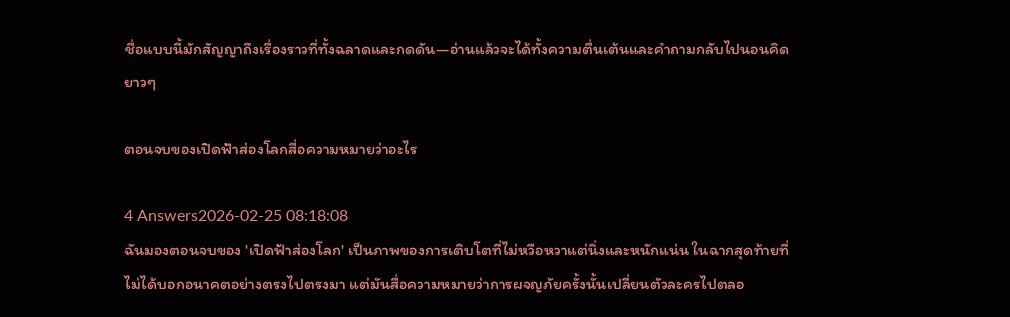ชื่อแบบนี้มักสัญญาถึงเรื่องราวที่ทั้งฉลาดและกดดัน—อ่านแล้วจะได้ทั้งความตื่นเต้นและคำถามกลับไปนอนคิดยาวๆ

ตอนจบของเปิดฟ้าส่องโลกสื่อความหมายว่าอะไร

4 Answers2026-02-25 08:18:08
ฉันมองตอนจบของ 'เปิดฟ้าส่องโลก' เป็นภาพของการเติบโตที่ไม่หวือหวาแต่นิ่งและหนักแน่น ในฉากสุดท้ายที่ไม่ได้บอกอนาคตอย่างตรงไปตรงมา แต่มันสื่อความหมายว่าการผจญภัยครั้งนั้นเปลี่ยนตัวละครไปตลอ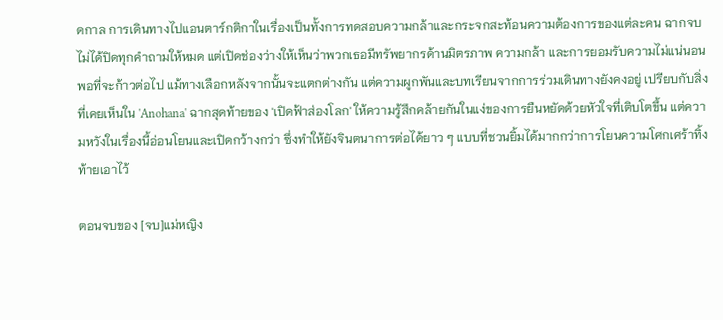ดกาล การเดินทางไปแอนตาร์กติกาในเรื่องเป็นทั้งการทดสอบความกล้าและกระจกสะท้อนความต้องการของแต่ละคน ฉากจบไม่ได้ปิดทุกคำถามให้หมด แต่เปิดช่องว่างให้เห็นว่าพวกเธอมีทรัพยากรด้านมิตรภาพ ความกล้า และการยอมรับความไม่แน่นอนพอที่จะก้าวต่อไป แม้ทางเลือกหลังจากนั้นจะแตกต่างกัน แต่ความผูกพันและบทเรียนจากการร่วมเดินทางยังคงอยู่ เปรียบกับสิ่งที่เคยเห็นใน 'Anohana' ฉากสุดท้ายของ 'เปิดฟ้าส่องโลก' ให้ความรู้สึกคล้ายกันในแง่ของการยืนหยัดด้วยหัวใจที่เติบโตขึ้น แต่ความหวังในเรื่องนี้อ่อนโยนและเปิดกว้างกว่า ซึ่งทำให้ยังจินตนาการต่อได้ยาว ๆ แบบที่ชวนยิ้มได้มากกว่าการโยนความโศกเศร้าทิ้งท้ายเอาไว้

ตอนจบของ [จบ]แม่หญิง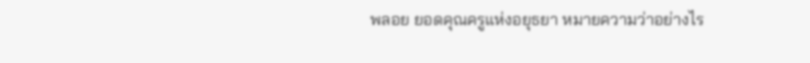พลอย ยอดคุณครูแห่งอยุธยา หมายความว่าอย่างไร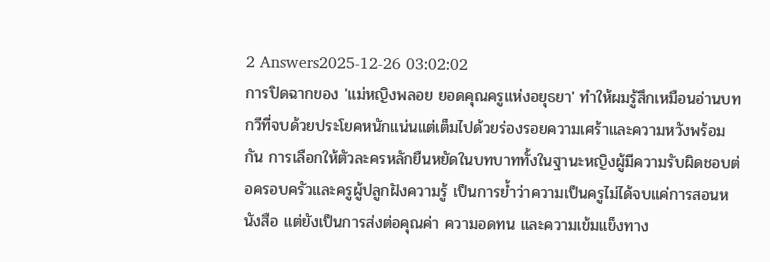2 Answers2025-12-26 03:02:02
การปิดฉากของ 'แม่หญิงพลอย ยอดคุณครูแห่งอยุธยา' ทำให้ผมรู้สึกเหมือนอ่านบทกวีที่จบด้วยประโยคหนักแน่นแต่เต็มไปด้วยร่องรอยความเศร้าและความหวังพร้อมกัน การเลือกให้ตัวละครหลักยืนหยัดในบทบาททั้งในฐานะหญิงผู้มีความรับผิดชอบต่อครอบครัวและครูผู้ปลูกฝังความรู้ เป็นการย้ำว่าความเป็นครูไม่ได้จบแค่การสอนหนังสือ แต่ยังเป็นการส่งต่อคุณค่า ความอดทน และความเข้มแข็งทาง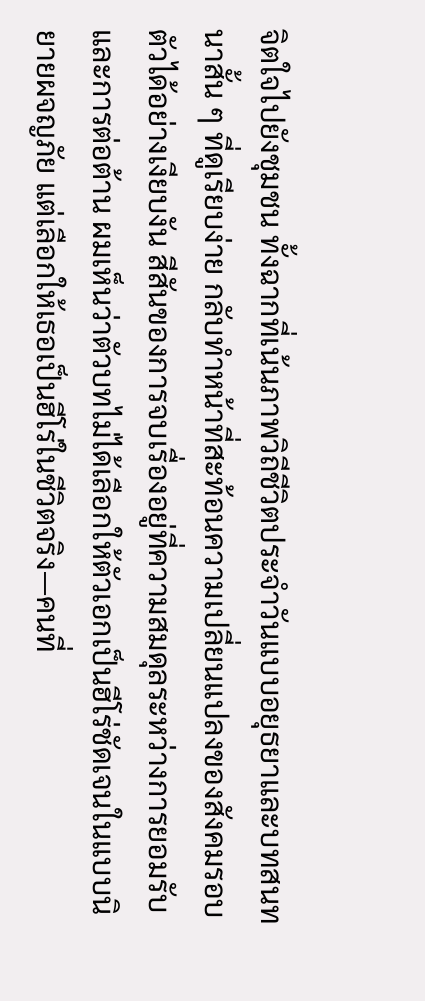จิตใจไปยังชุมชน ทั้งฉากที่เน้นภาพวิถีชีวิตประจำวันแบบอยุธยาและบทสนทนาสั้น ๆ ที่ดูเรียบง่าย กลับทำหน้าที่สะท้อนความเปลี่ยนแปลงของสังคมรอบตัวได้อย่างเงียบงัน สีสันของการจบเรื่องอยู่ที่ความสมดุลระหว่างการยอมรับและการต่อต้าน ผมเห็นว่าตัวบทไม่ได้เลือกให้ตัวเอกเป็นฮีโร่ชัดเจนในแบบนิยายผจญภัย แต่เลือกให้เธอเป็นฮีโร่ในชีวิตจริง—คนที่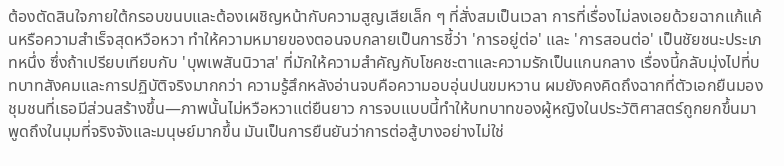ต้องตัดสินใจภายใต้กรอบขนบและต้องเผชิญหน้ากับความสูญเสียเล็ก ๆ ที่สั่งสมเป็นเวลา การที่เรื่องไม่ลงเอยด้วยฉากแก้แค้นหรือความสำเร็จสุดหวือหวา ทำให้ความหมายของตอนจบกลายเป็นการชี้ว่า 'การอยู่ต่อ' และ 'การสอนต่อ' เป็นชัยชนะประเภทหนึ่ง ซึ่งถ้าเปรียบเทียบกับ 'บุพเพสันนิวาส' ที่มักให้ความสำคัญกับโชคชะตาและความรักเป็นแกนกลาง เรื่องนี้กลับมุ่งไปที่บทบาทสังคมและการปฏิบัติจริงมากกว่า ความรู้สึกหลังอ่านจบคือความอบอุ่นปนขมหวาน ผมยังคงคิดถึงฉากที่ตัวเอกยืนมองชุมชนที่เธอมีส่วนสร้างขึ้น—ภาพนั้นไม่หวือหวาแต่ยืนยาว การจบแบบนี้ทำให้บทบาทของผู้หญิงในประวัติศาสตร์ถูกยกขึ้นมาพูดถึงในมุมที่จริงจังและมนุษย์มากขึ้น มันเป็นการยืนยันว่าการต่อสู้บางอย่างไม่ใช่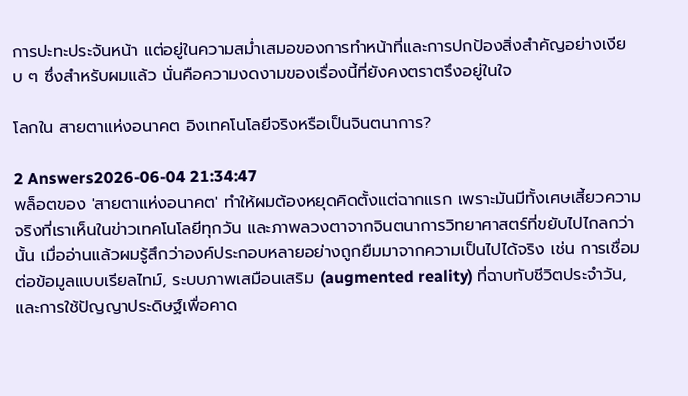การปะทะประจันหน้า แต่อยู่ในความสม่ำเสมอของการทำหน้าที่และการปกป้องสิ่งสำคัญอย่างเงียบ ๆ ซึ่งสำหรับผมแล้ว นั่นคือความงดงามของเรื่องนี้ที่ยังคงตราตรึงอยู่ในใจ

โลกใน สายตาแห่งอนาคต อิงเทคโนโลยีจริงหรือเป็นจินตนาการ?

2 Answers2026-06-04 21:34:47
พล็อตของ 'สายตาแห่งอนาคต' ทำให้ผมต้องหยุดคิดตั้งแต่ฉากแรก เพราะมันมีทั้งเศษเสี้ยวความจริงที่เราเห็นในข่าวเทคโนโลยีทุกวัน และภาพลวงตาจากจินตนาการวิทยาศาสตร์ที่ขยับไปไกลกว่านั้น เมื่ออ่านแล้วผมรู้สึกว่าองค์ประกอบหลายอย่างถูกยืมมาจากความเป็นไปได้จริง เช่น การเชื่อมต่อข้อมูลแบบเรียลไทม์, ระบบภาพเสมือนเสริม (augmented reality) ที่ฉาบทับชีวิตประจำวัน, และการใช้ปัญญาประดิษฐ์เพื่อคาด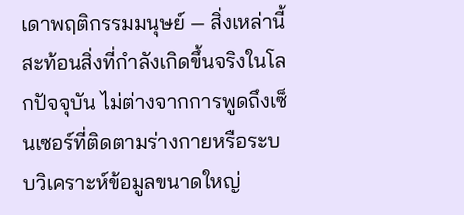เดาพฤติกรรมมนุษย์ — สิ่งเหล่านี้สะท้อนสิ่งที่กำลังเกิดขึ้นจริงในโลกปัจจุบัน ไม่ต่างจากการพูดถึงเซ็นเซอร์ที่ติดตามร่างกายหรือระบบวิเคราะห์ข้อมูลขนาดใหญ่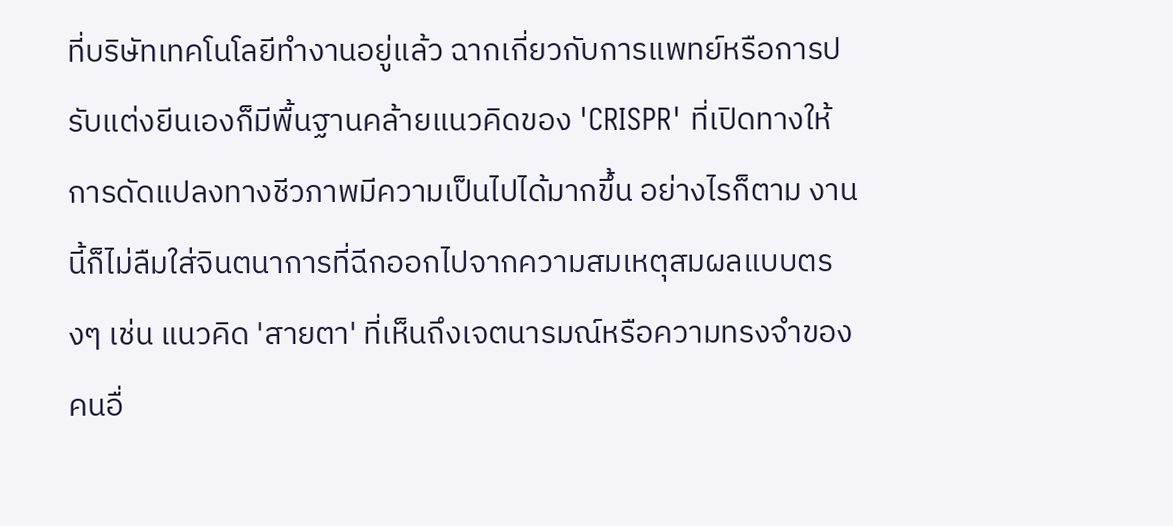ที่บริษัทเทคโนโลยีทำงานอยู่แล้ว ฉากเกี่ยวกับการแพทย์หรือการปรับแต่งยีนเองก็มีพื้นฐานคล้ายแนวคิดของ 'CRISPR' ที่เปิดทางให้การดัดแปลงทางชีวภาพมีความเป็นไปได้มากขึ้น อย่างไรก็ตาม งานนี้ก็ไม่ลืมใส่จินตนาการที่ฉีกออกไปจากความสมเหตุสมผลแบบตรงๆ เช่น แนวคิด 'สายตา' ที่เห็นถึงเจตนารมณ์หรือความทรงจำของคนอื่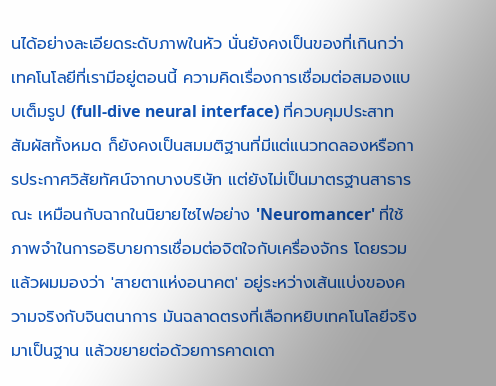นได้อย่างละเอียดระดับภาพในหัว นั่นยังคงเป็นของที่เกินกว่าเทคโนโลยีที่เรามีอยู่ตอนนี้ ความคิดเรื่องการเชื่อมต่อสมองแบบเต็มรูป (full-dive neural interface) ที่ควบคุมประสาทสัมผัสทั้งหมด ก็ยังคงเป็นสมมติฐานที่มีแต่แนวทดลองหรือการประกาศวิสัยทัศน์จากบางบริษัท แต่ยังไม่เป็นมาตรฐานสาธารณะ เหมือนกับฉากในนิยายไซไฟอย่าง 'Neuromancer' ที่ใช้ภาพจำในการอธิบายการเชื่อมต่อจิตใจกับเครื่องจักร โดยรวมแล้วผมมองว่า 'สายตาแห่งอนาคต' อยู่ระหว่างเส้นแบ่งของความจริงกับจินตนาการ มันฉลาดตรงที่เลือกหยิบเทคโนโลยีจริงมาเป็นฐาน แล้วขยายต่อด้วยการคาดเดา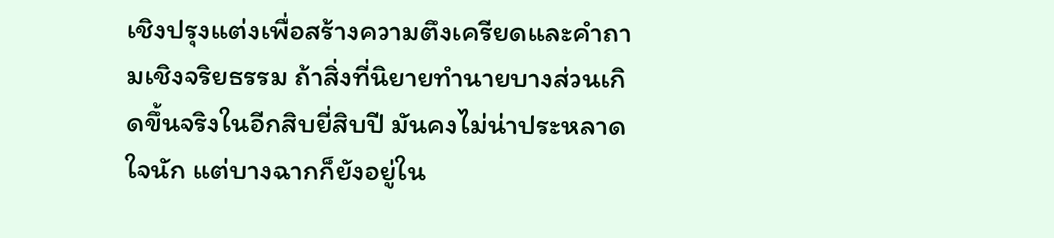เชิงปรุงแต่งเพื่อสร้างความตึงเครียดและคำถามเชิงจริยธรรม ถ้าสิ่งที่นิยายทำนายบางส่วนเกิดขึ้นจริงในอีกสิบยี่สิบปี มันคงไม่น่าประหลาดใจนัก แต่บางฉากก็ยังอยู่ใน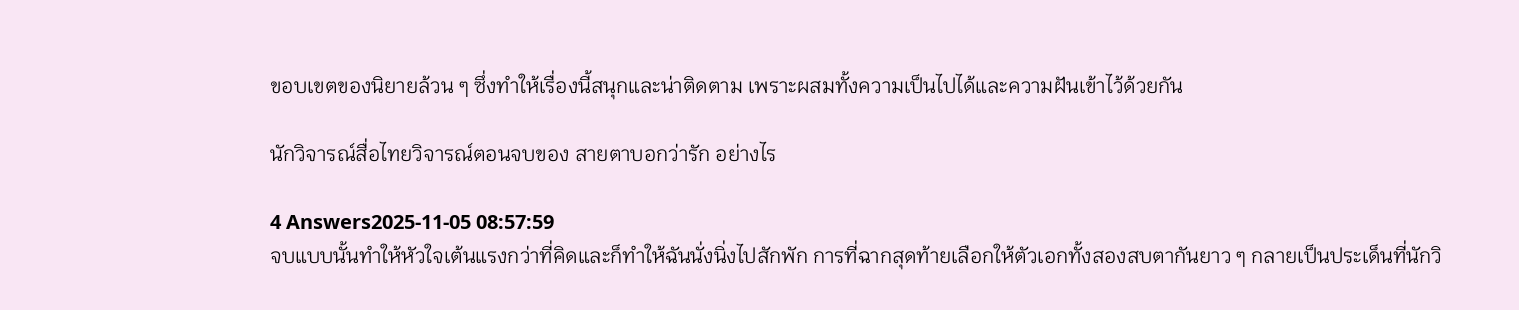ขอบเขตของนิยายล้วน ๆ ซึ่งทำให้เรื่องนี้สนุกและน่าติดตาม เพราะผสมทั้งความเป็นไปได้และความฝันเข้าไว้ด้วยกัน

นักวิจารณ์สื่อไทยวิจารณ์ตอนจบของ สายตาบอกว่ารัก อย่างไร

4 Answers2025-11-05 08:57:59
จบแบบนั้นทำให้หัวใจเต้นแรงกว่าที่คิดและก็ทำให้ฉันนั่งนิ่งไปสักพัก การที่ฉากสุดท้ายเลือกให้ตัวเอกทั้งสองสบตากันยาว ๆ กลายเป็นประเด็นที่นักวิ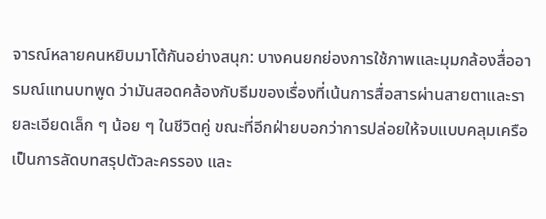จารณ์หลายคนหยิบมาโต้กันอย่างสนุก: บางคนยกย่องการใช้ภาพและมุมกล้องสื่ออารมณ์แทนบทพูด ว่ามันสอดคล้องกับธีมของเรื่องที่เน้นการสื่อสารผ่านสายตาและรายละเอียดเล็ก ๆ น้อย ๆ ในชีวิตคู่ ขณะที่อีกฝ่ายบอกว่าการปล่อยให้จบแบบคลุมเครือเป็นการลัดบทสรุปตัวละครรอง และ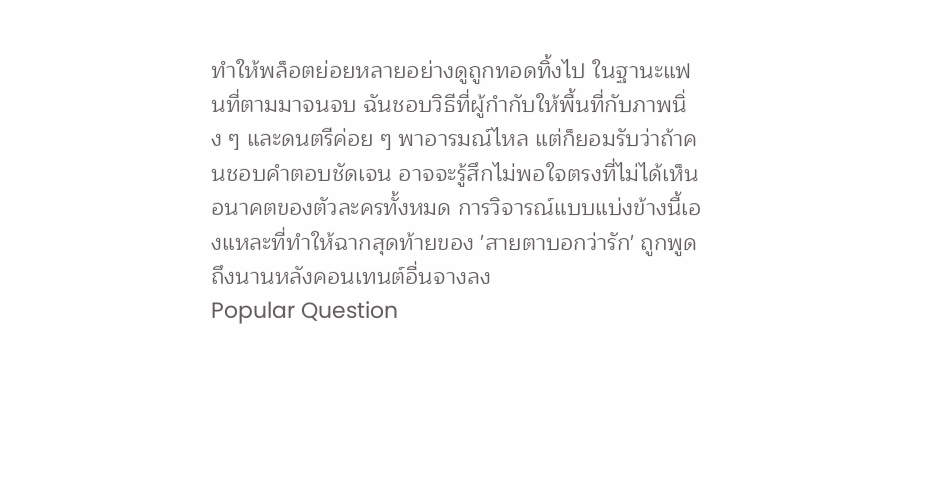ทำให้พล็อตย่อยหลายอย่างดูถูกทอดทิ้งไป ในฐานะแฟนที่ตามมาจนจบ ฉันชอบวิธีที่ผู้กำกับให้พื้นที่กับภาพนิ่ง ๆ และดนตรีค่อย ๆ พาอารมณ์ไหล แต่ก็ยอมรับว่าถ้าคนชอบคำตอบชัดเจน อาจจะรู้สึกไม่พอใจตรงที่ไม่ได้เห็นอนาคตของตัวละครทั้งหมด การวิจารณ์แบบแบ่งข้างนี้เองแหละที่ทำให้ฉากสุดท้ายของ 'สายตาบอกว่ารัก' ถูกพูดถึงนานหลังคอนเทนต์อื่นจางลง
Popular Question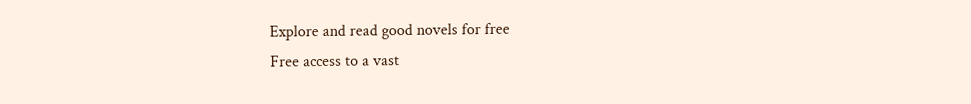Explore and read good novels for free
Free access to a vast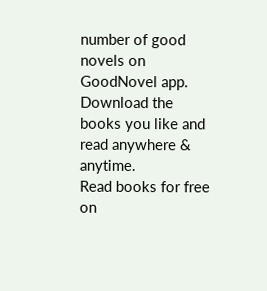number of good novels on GoodNovel app. Download the books you like and read anywhere & anytime.
Read books for free on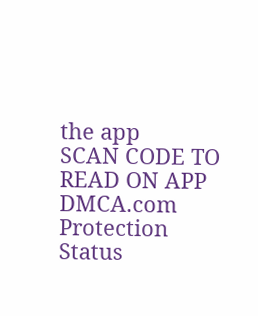the app
SCAN CODE TO READ ON APP
DMCA.com Protection Status